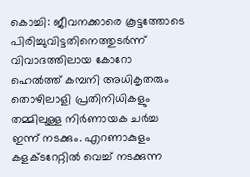കൊച്ചി: ജീവനക്കാരെ കൂട്ടത്തോടെ പിരിച്ചുവിട്ടതിനെത്തുടർന്ന് വിവാദത്തിലായ കോറോ ഹെൽത്ത് കമ്പനി അധികൃതരും തൊഴിലാളി പ്രതിനിധികളും തമ്മിലുള്ള നിർണായക ചർച്ച ഇന്ന് നടക്കും. എറണാകുളം കളക്ടറേറ്റിൽ വെച്ച് നടക്കുന്ന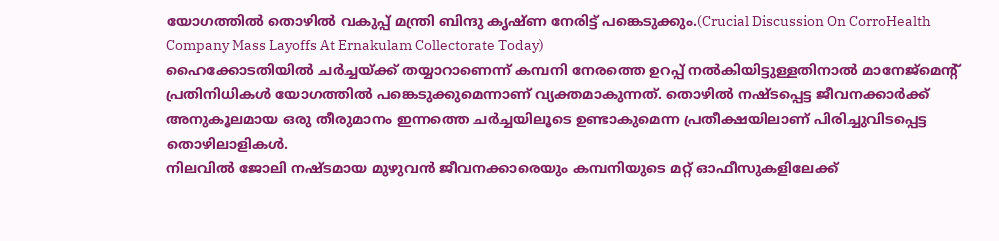യോഗത്തിൽ തൊഴിൽ വകുപ്പ് മന്ത്രി ബിന്ദു കൃഷ്ണ നേരിട്ട് പങ്കെടുക്കും.(Crucial Discussion On CorroHealth Company Mass Layoffs At Ernakulam Collectorate Today)
ഹൈക്കോടതിയിൽ ചർച്ചയ്ക്ക് തയ്യാറാണെന്ന് കമ്പനി നേരത്തെ ഉറപ്പ് നൽകിയിട്ടുള്ളതിനാൽ മാനേജ്മെന്റ് പ്രതിനിധികൾ യോഗത്തിൽ പങ്കെടുക്കുമെന്നാണ് വ്യക്തമാകുന്നത്. തൊഴിൽ നഷ്ടപ്പെട്ട ജീവനക്കാർക്ക് അനുകൂലമായ ഒരു തീരുമാനം ഇന്നത്തെ ചർച്ചയിലൂടെ ഉണ്ടാകുമെന്ന പ്രതീക്ഷയിലാണ് പിരിച്ചുവിടപ്പെട്ട തൊഴിലാളികൾ.
നിലവിൽ ജോലി നഷ്ടമായ മുഴുവൻ ജീവനക്കാരെയും കമ്പനിയുടെ മറ്റ് ഓഫീസുകളിലേക്ക്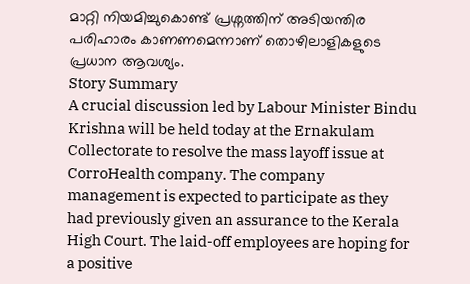മാറ്റി നിയമിച്ചുകൊണ്ട് പ്രശ്നത്തിന് അടിയന്തിര പരിഹാരം കാണണമെന്നാണ് തൊഴിലാളികളുടെ പ്രധാന ആവശ്യം.
Story Summary
A crucial discussion led by Labour Minister Bindu Krishna will be held today at the Ernakulam Collectorate to resolve the mass layoff issue at CorroHealth company. The company management is expected to participate as they had previously given an assurance to the Kerala High Court. The laid-off employees are hoping for a positive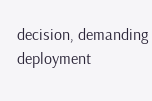decision, demanding deployment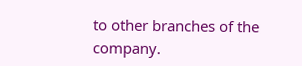to other branches of the company.